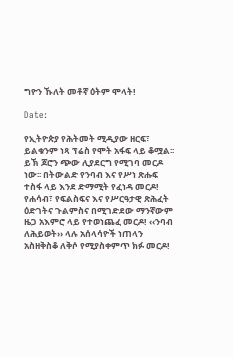ግዮን ኹለት መቶኛ ዕትም ሞላት!

Date:

የኢትዮጵያ የሕትመት ሚዲያው ዘርፍ፣ ይልቁንም ነጻ ፕሬስ የሞት አፋፍ ላይ ቆሟል፡፡ ይኽ ጆሮን ጭው ሊያደርግ የሚገባ መርዶ ነው፡፡ በትውልድ የንባብ እና የሥነ ጽሑፍ ተስፋ ላይ እንደ ድማሚት የፈነዳ መርዶ! የሐሳብ፣ የፍልስፍና እና የሥርዓታዊ ጽሕፈት ዕድገትና ጉልምስና በሚገድደው ማንኛውም ዜጋ አእምሮ ላይ የተወነጨፈ መርዶ! ‹‹ንባብ ለሕይወት›› ላሉ አሰላሳዮች ነጠላን አስዘቅስቆ ለቅሶ የሚያስቀምጥ ክፉ መርዶ!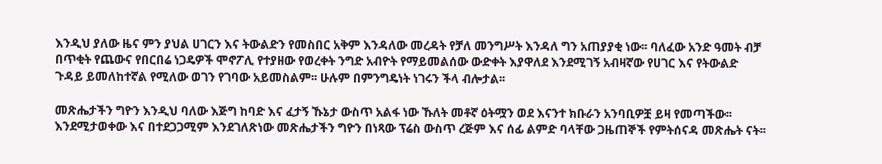እንዲህ ያለው ዜና ምን ያህል ሀገርን እና ትውልድን የመስበር አቅም እንዳለው መረዳት የቻለ መንግሥት እንዳለ ግን አጠያያቂ ነው፡፡ ባለፈው አንድ ዓመት ብቻ በጥቂት የጨውና የበርበሬ ነጋዴዎች ሞኖፖሊ የተያዘው የወረቀት ንግድ አብዮት የማይመልሰው ውድቀት እያዋለደ እንደሚገኝ አብዛኛው የሀገር እና የትውልድ ጉዳይ ይመለከተኛል የሚለው ወገን የገባው አይመስልም፡፡ ሁሉም በምንግዴነት ነገሩን ችላ ብሎታል፡፡

መጽሔታችን ግዮን እንዲህ ባለው እጅግ ከባድ እና ፈታኝ ኹኔታ ውስጥ አልፋ ነው ኹለት መቶኛ ዕትሟን ወደ እናንተ ክቡራን አንባቢዎቿ ይዛ የመጣችው፡፡ እንደሚታወቀው እና በተደጋጋሚም እንደገለጽነው መጽሔታችን ግዮን በነጻው ፕሬስ ውስጥ ረጅም እና ሰፊ ልምድ ባላቸው ጋዜጠኞች የምትሰናዳ መጽሔት ናት፡፡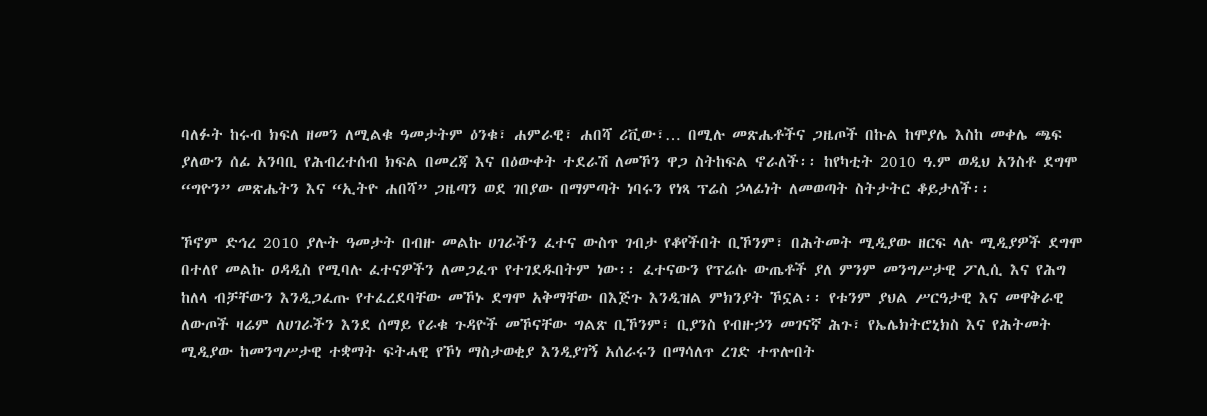ባለፉት ከሩብ ክፍለ ዘመን ለሚልቁ ዓመታትም ዕንቁ፣ ሐምራዊ፣ ሐበሻ ሪቪው፣… በሚሉ መጽሔቶችና ጋዜጦች በኩል ከሞያሌ እስከ መቀሌ ጫፍ ያለውን ሰፊ አንባቢ የሕብረተሰብ ክፍል በመረጃ እና በዕውቀት ተደራሽ ለመኾን ዋጋ ስትከፍል ኖራለች፡፡ ከየካቲት 2010 ዓ.ም ወዲህ አንስቶ ደግሞ “ግዮን” መጽሔትን እና “ኢትዮ ሐበሻ” ጋዜጣን ወደ ገበያው በማምጣት ነባሩን የነጻ ፕሬስ ኃላፊነት ለመወጣት ስትታትር ቆይታለች፡፡

ኾኖም ድኅረ 2010 ያሉት ዓመታት በብዙ መልኩ ሀገራችን ፈተና ውስጥ ገብታ የቆየችበት ቢኾንም፣ በሕትመት ሚዲያው ዘርፍ ላሉ ሚዲያዎች ደግሞ በተለየ መልኩ ዐዳዲስ የሚባሉ ፈተናዎችን ለመጋፈጥ የተገደዱበትም ነው፡፡ ፈተናውን የፕሬሱ ውጤቶች ያለ ምንም መንግሥታዊ ፖሊሲ እና የሕግ ከለላ ብቻቸውን እንዲጋፈጡ የተፈረደባቸው መኾኑ ደግሞ አቅማቸው በእጅጉ እንዲዝል ምክንያት ኾኗል፡፡ የቱንም ያህል ሥርዓታዊ እና መዋቅራዊ ለውጦች ዛሬም ለሀገራችን እንደ ሰማይ የራቁ ጉዳዮች መኾናቸው ግልጽ ቢኾንም፣ ቢያንስ የብዙኃን መገናኛ ሕጉ፣ የኤሌክትሮኒክስ እና የሕትመት ሚዲያው ከመንግሥታዊ ተቋማት ፍትሓዊ የኾነ ማስታወቂያ እንዲያገኝ አሰራሩን በማሳለጥ ረገድ ተጥሎበት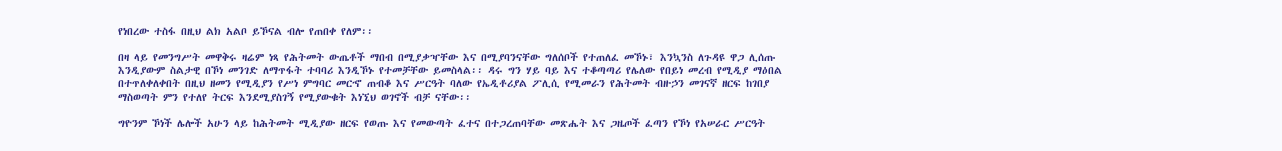የነበረው ተስፋ በዚህ ልክ አልቦ ይኾናል ብሎ የጠበቀ የለም፡፡

በዛ ላይ የመንግሥት መዋቅሩ ዛሬም ነጻ የሕትመት ውጤቶች ማበብ በሚያቃዣቸው እና በሚያባንናቸው ግለሰቦች የተጠለፈ መኾኑ፣ እንኳንስ ለጉዳዩ ዋጋ ሊሰጡ እንዲያውም ስልታዊ በኾነ መንገድ ለማጥፋት ተባባሪ እንዲኾኑ የተመቻቸው ይመስላል፡፡ ዳሩ ግን ሃይ ባይ እና ተቆጣጣሪ የሌለው የበይነ መረብ የሚዲያ ማዕበል በተጥለቀለቀበት በዚህ ዘመን የሚዲያን የሥነ ምግባር መርኆ ጠብቆ እና ሥርዓት ባለው የኤዲቶሪያል ፖሊሲ የሚመራን የሕትመት ብዙኃን መገናኛ ዘርፍ ከገበያ ማስወጣት ምን የተለየ ትርፍ እንደሚያስገኝ የሚያውቁት እነኚህ ወገኖች ብቻ ናቸው፡፡

ግዮንም ኾነች ሌሎች አሁን ላይ ከሕትመት ሚዲያው ዘርፍ የወጡ እና የመውጣት ፈተና በተጋረጠባቸው መጽሔት እና ጋዜጦች ፈጣን የኾነ የአሠራር ሥርዓት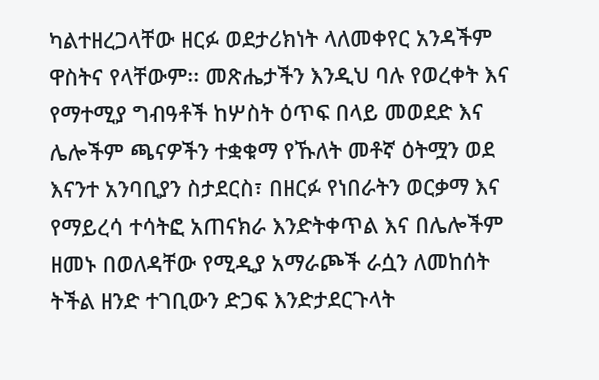ካልተዘረጋላቸው ዘርፉ ወደታሪክነት ላለመቀየር አንዳችም ዋስትና የላቸውም፡፡ መጽሔታችን እንዲህ ባሉ የወረቀት እና የማተሚያ ግብዓቶች ከሦስት ዕጥፍ በላይ መወደድ እና ሌሎችም ጫናዎችን ተቋቁማ የኹለት መቶኛ ዕትሟን ወደ እናንተ አንባቢያን ስታደርስ፣ በዘርፉ የነበራትን ወርቃማ እና የማይረሳ ተሳትፎ አጠናክራ እንድትቀጥል እና በሌሎችም ዘመኑ በወለዳቸው የሚዲያ አማራጮች ራሷን ለመከሰት ትችል ዘንድ ተገቢውን ድጋፍ እንድታደርጉላት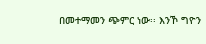በመተማመን ጭምር ነው፡፡ እንኾ ግዮን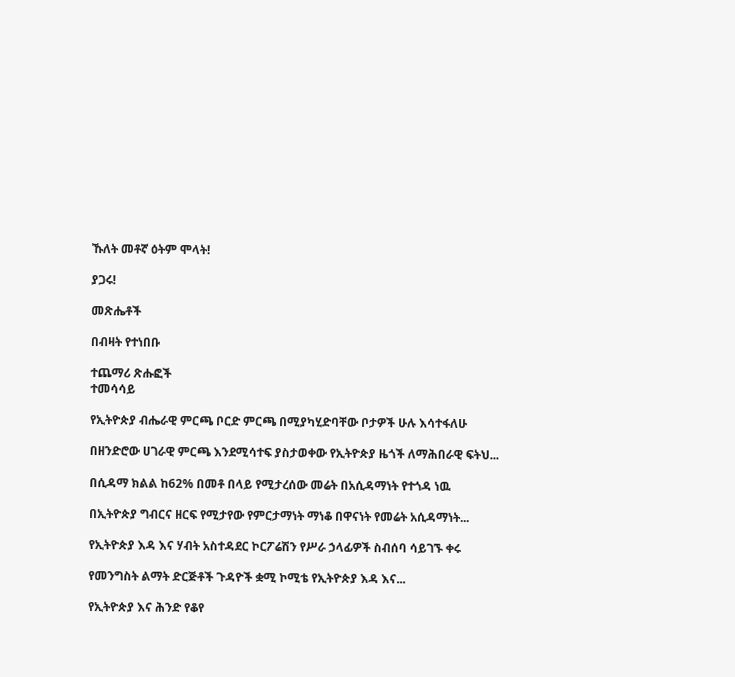ኹለት መቶኛ ዕትም ሞላት!

ያጋሩ!

መጽሔቶች

በብዛት የተነበቡ

ተጨማሪ ጽሑፎች
ተመሳሳይ

የኢትዮጵያ ብሔራዊ ምርጫ ቦርድ ምርጫ በሚያካሂድባቸው ቦታዎች ሁሉ እሳተፋለሁ

በዘንድሮው ሀገራዊ ምርጫ እንደሚሳተፍ ያስታወቀው የኢትዮጵያ ዜጎች ለማሕበራዊ ፍትህ...

በሲዳማ ክልል ከ62% በመቶ በላይ የሚታረሰው መሬት በአሲዳማነት የተጎዳ ነዉ

በኢትዮጵያ ግብርና ዘርፍ የሚታየው የምርታማነት ማነቆ በዋናነት የመሬት አሲዳማነት...

የኢትዮጵያ እዳ እና ሃብት አስተዳደር ኮርፖሬሽን የሥራ ኃላፊዎች ስብሰባ ሳይገኙ ቀሩ

የመንግስት ልማት ድርጅቶች ጉዳዮች ቋሚ ኮሚቴ የኢትዮጵያ እዳ እና...

የኢትዮጵያ እና ሕንድ የቆየ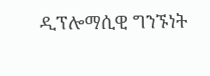ዲፕሎማሲዊ ግንኙነት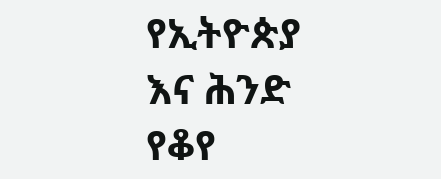የኢትዮጵያ እና ሕንድ የቆየ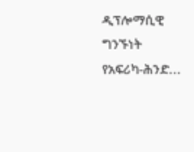ዲፕሎማሲዊ ግንኙነት የአፍሪካ-ሕንድ...